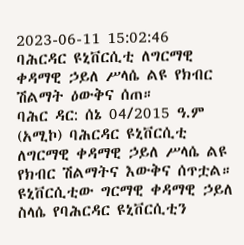2023-06-11 15:02:46
ባሕርዳር ዩኒቨርሲቲ ለግርማዊ ቀዳማዊ ኃይለ ሥላሴ ልዩ የክብር ሽልማት ዕውቅና ሰጠ።
ባሕር ዳር: ሰኔ 04/2015 ዓ.ም (አሚኮ) ባሕርዳር ዩኒቨርሲቲ ለግርማዊ ቀዳማዊ ኃይለ ሥላሴ ልዩ የክብር ሽልማትና እውቅና ሰጥቷል።
ዩኒቨርሲቲው ግርማዊ ቀዳማዊ ኃይለ ስላሴ የባሕርዳር ዩኒቨርሲቲን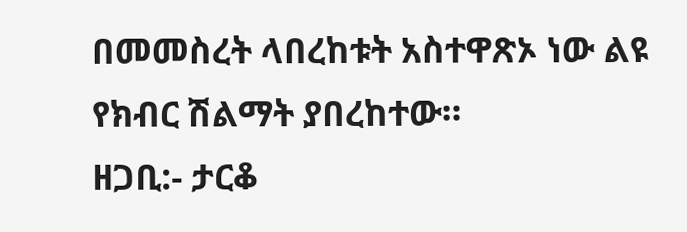በመመስረት ላበረከቱት አስተዋጽኦ ነው ልዩ የክብር ሽልማት ያበረከተው።
ዘጋቢ:- ታርቆ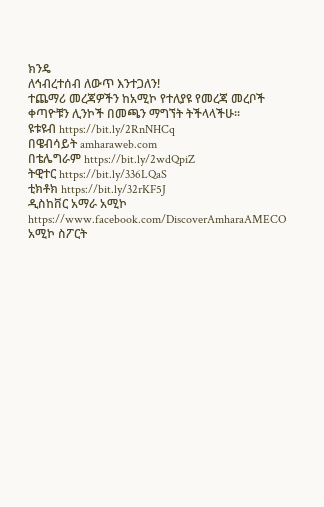ክንዴ
ለኅብረተሰብ ለውጥ እንተጋለን!
ተጨማሪ መረጃዎችን ከአሚኮ የተለያዩ የመረጃ መረቦች ቀጣዮቹን ሊንኮች በመጫን ማግኘት ትችላላችሁ፡፡
ዩቱዩብ https://bit.ly/2RnNHCq
በዌብሳይት amharaweb.com
በቴሌግራም https://bit.ly/2wdQpiZ
ትዊተር https://bit.ly/336LQaS
ቲክቶክ https://bit.ly/32rKF5J
ዲስከቨር አማራ አሚኮ https://www.facebook.com/DiscoverAmharaAMECO
አሚኮ ስፖርት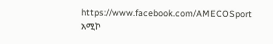https://www.facebook.com/AMECOSport
አሚኮ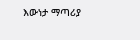እውነታ ማጣሪያ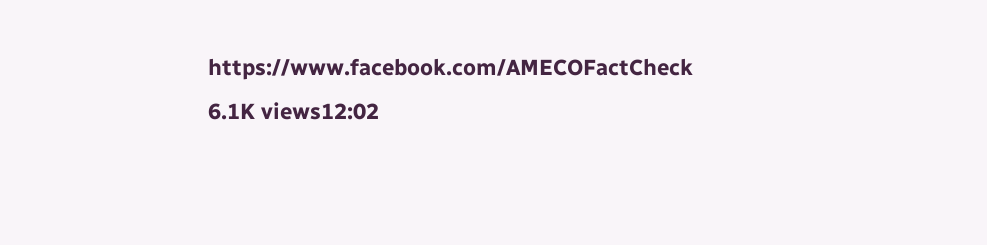https://www.facebook.com/AMECOFactCheck
6.1K views12:02